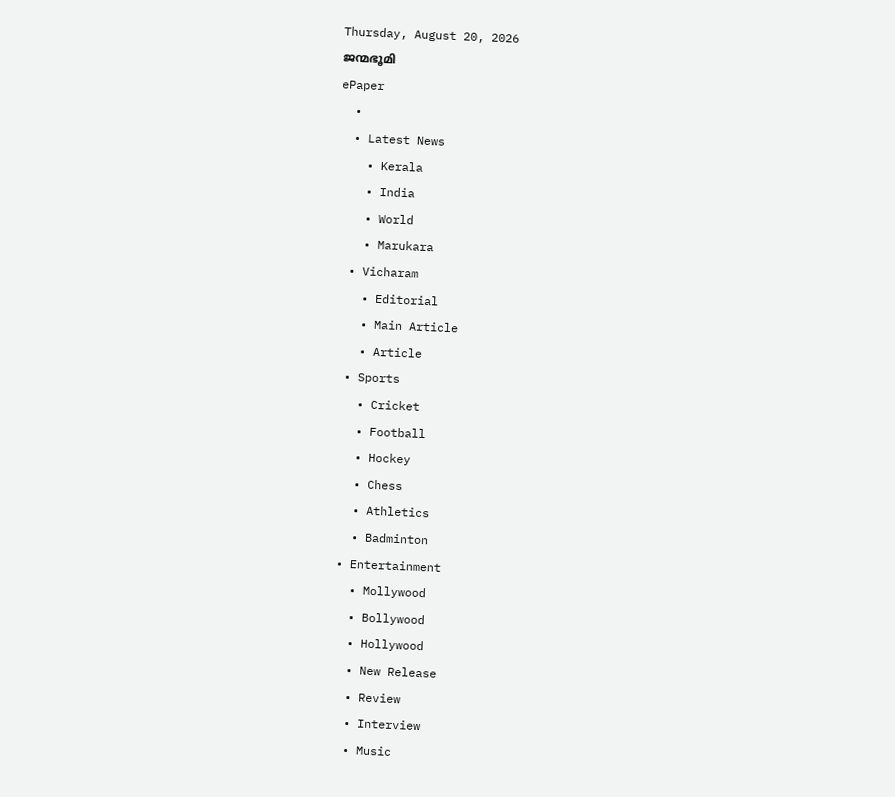Thursday, August 20, 2026
ജന്മഭൂമി
ePaper
  •
  • Latest News
    • Kerala
    • India
    • World
    • Marukara
  • Vicharam
    • Editorial
    • Main Article
    • Article
  • Sports
    • Cricket
    • Football
    • Hockey
    • Chess
    • Athletics
    • Badminton
  • Entertainment
    • Mollywood
    • Bollywood
    • Hollywood
    • New Release
    • Review
    • Interview
    • Music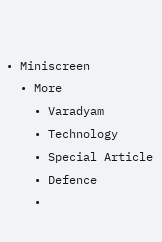• Miniscreen
  • More
    • Varadyam
    • Technology
    • Special Article
    • Defence
    •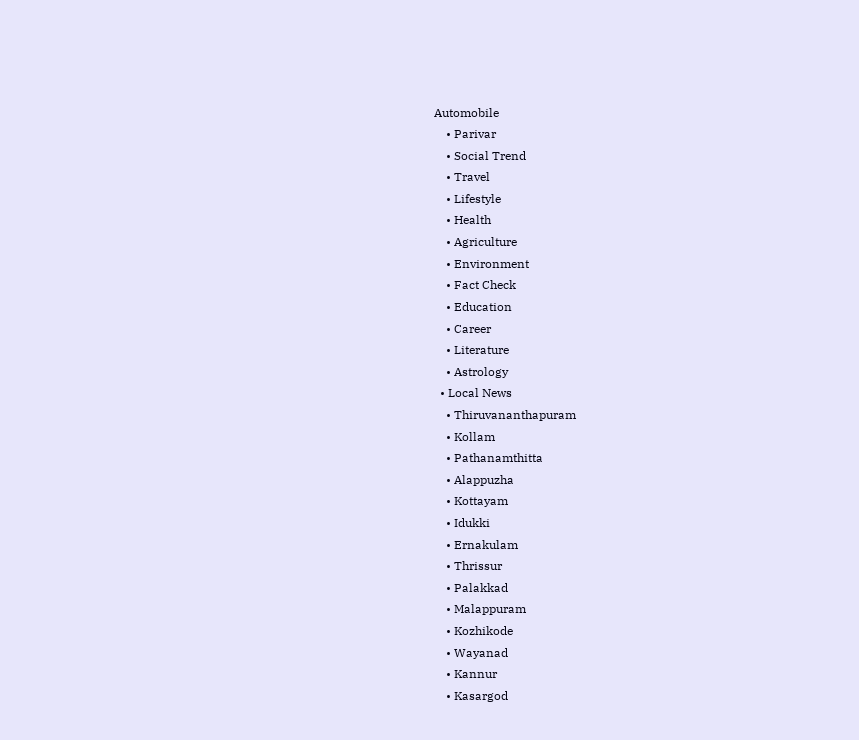Automobile
    • Parivar
    • Social Trend
    • Travel
    • Lifestyle
    • Health
    • Agriculture
    • Environment
    • Fact Check
    • Education
    • Career
    • Literature
    • Astrology
  • Local News
    • Thiruvananthapuram
    • Kollam
    • Pathanamthitta
    • Alappuzha
    • Kottayam
    • Idukki
    • Ernakulam
    • Thrissur
    • Palakkad
    • Malappuram
    • Kozhikode
    • Wayanad
    • Kannur
    • Kasargod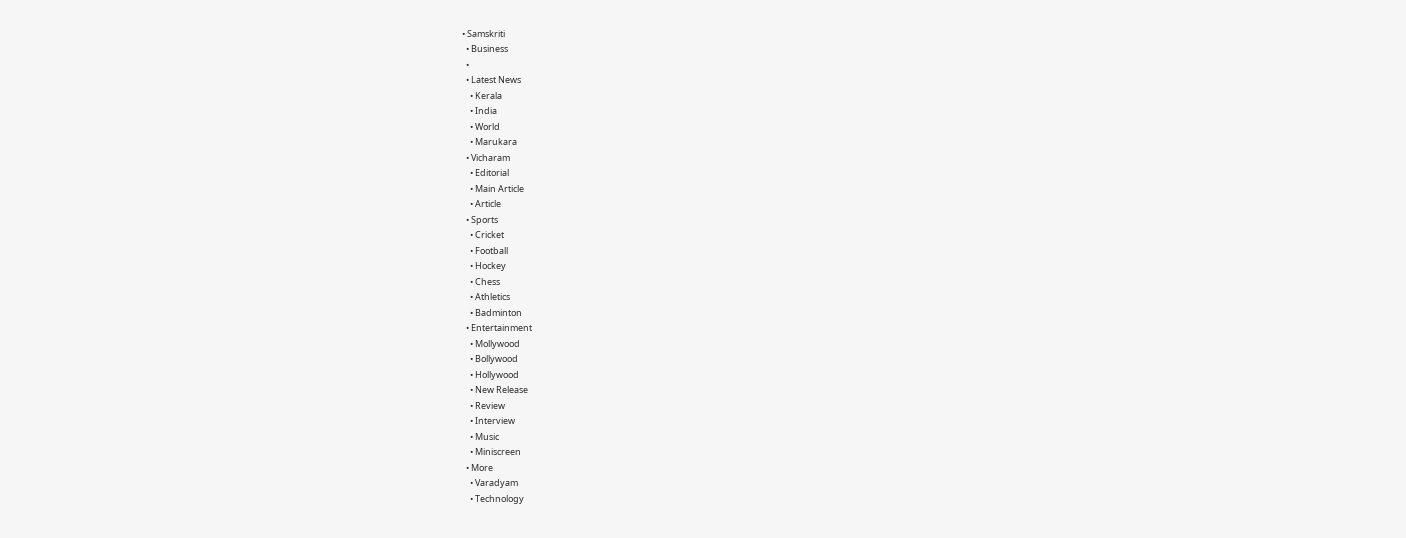• Samskriti
  • Business
  •
  • Latest News
    • Kerala
    • India
    • World
    • Marukara
  • Vicharam
    • Editorial
    • Main Article
    • Article
  • Sports
    • Cricket
    • Football
    • Hockey
    • Chess
    • Athletics
    • Badminton
  • Entertainment
    • Mollywood
    • Bollywood
    • Hollywood
    • New Release
    • Review
    • Interview
    • Music
    • Miniscreen
  • More
    • Varadyam
    • Technology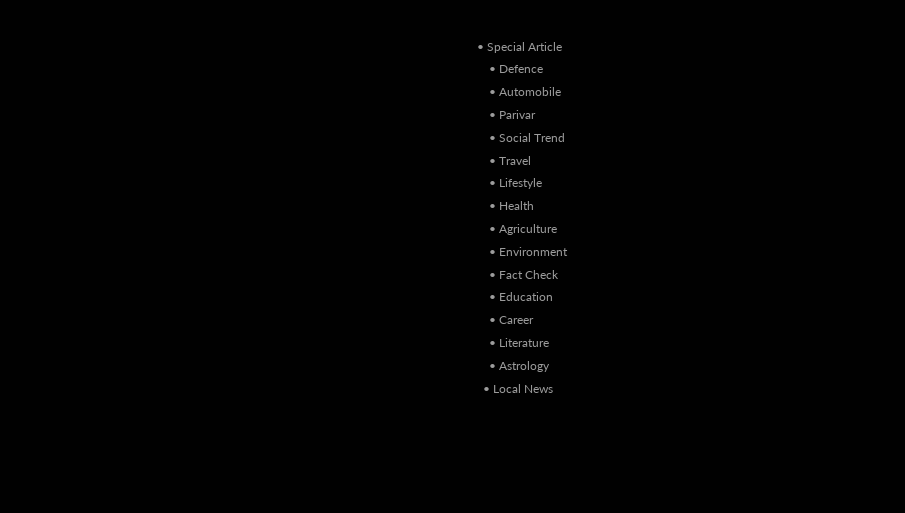• Special Article
    • Defence
    • Automobile
    • Parivar
    • Social Trend
    • Travel
    • Lifestyle
    • Health
    • Agriculture
    • Environment
    • Fact Check
    • Education
    • Career
    • Literature
    • Astrology
  • Local News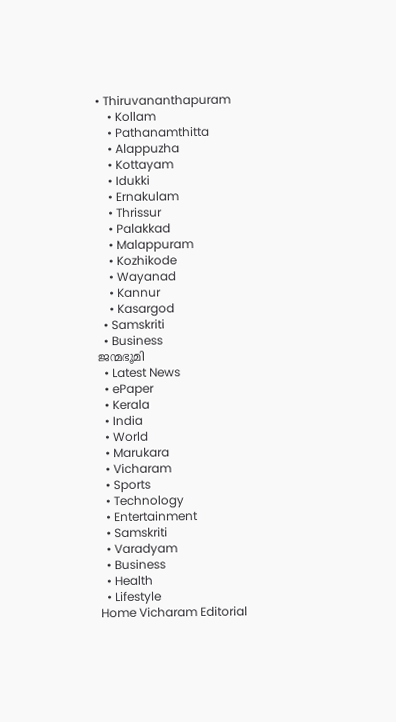• Thiruvananthapuram
    • Kollam
    • Pathanamthitta
    • Alappuzha
    • Kottayam
    • Idukki
    • Ernakulam
    • Thrissur
    • Palakkad
    • Malappuram
    • Kozhikode
    • Wayanad
    • Kannur
    • Kasargod
  • Samskriti
  • Business
ജന്മഭൂമി
  • Latest News
  • ePaper
  • Kerala
  • India
  • World
  • Marukara
  • Vicharam
  • Sports
  • Technology
  • Entertainment
  • Samskriti
  • Varadyam
  • Business
  • Health
  • Lifestyle
Home Vicharam Editorial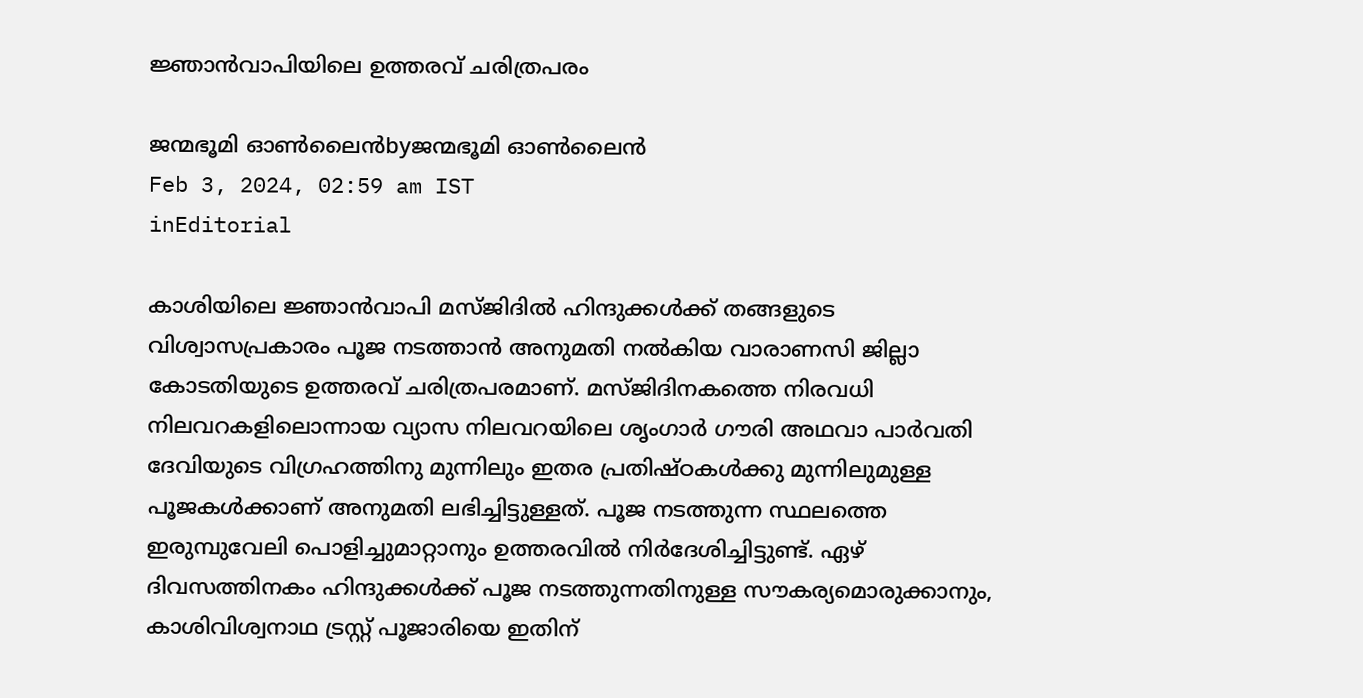ജ്ഞാന്‍വാപിയിലെ ഉത്തരവ് ചരിത്രപരം

ജന്മഭൂമി ഓണ്‍ലൈന്‍byജന്മഭൂമി ഓണ്‍ലൈന്‍
Feb 3, 2024, 02:59 am IST
inEditorial

കാശിയിലെ ജ്ഞാന്‍വാപി മസ്ജിദില്‍ ഹിന്ദുക്കള്‍ക്ക് തങ്ങളുടെ വിശ്വാസപ്രകാരം പൂജ നടത്താന്‍ അനുമതി നല്‍കിയ വാരാണസി ജില്ലാ കോടതിയുടെ ഉത്തരവ് ചരിത്രപരമാണ്. മസ്ജിദിനകത്തെ നിരവധി നിലവറകളിലൊന്നായ വ്യാസ നിലവറയിലെ ശൃംഗാര്‍ ഗൗരി അഥവാ പാര്‍വതി ദേവിയുടെ വിഗ്രഹത്തിനു മുന്നിലും ഇതര പ്രതിഷ്ഠകള്‍ക്കു മുന്നിലുമുള്ള പൂജകള്‍ക്കാണ് അനുമതി ലഭിച്ചിട്ടുള്ളത്. പൂജ നടത്തുന്ന സ്ഥലത്തെ ഇരുമ്പുവേലി പൊളിച്ചുമാറ്റാനും ഉത്തരവില്‍ നിര്‍ദേശിച്ചിട്ടുണ്ട്. ഏഴ് ദിവസത്തിനകം ഹിന്ദുക്കള്‍ക്ക് പൂജ നടത്തുന്നതിനുള്ള സൗകര്യമൊരുക്കാനും, കാശിവിശ്വനാഥ ട്രസ്റ്റ് പൂജാരിയെ ഇതിന്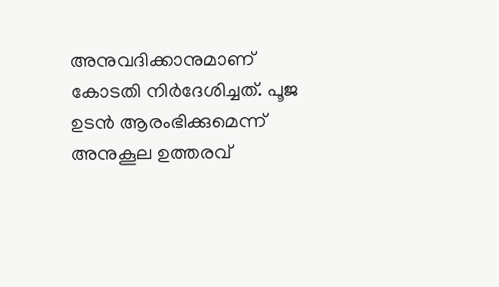അനുവദിക്കാനുമാണ് കോടതി നിര്‍ദേശിച്ചത്. പൂജ ഉടന്‍ ആരംഭിക്കുമെന്ന് അനുകൂല ഉത്തരവ്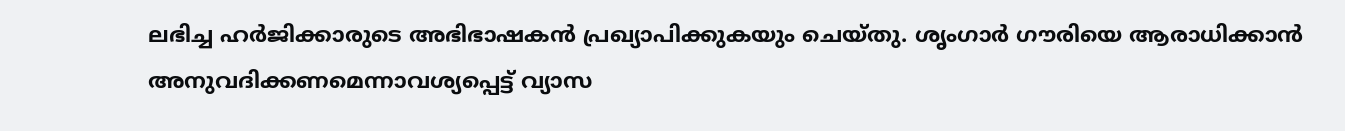ലഭിച്ച ഹര്‍ജിക്കാരുടെ അഭിഭാഷകന്‍ പ്രഖ്യാപിക്കുകയും ചെയ്തു. ശൃംഗാര്‍ ഗൗരിയെ ആരാധിക്കാന്‍ അനുവദിക്കണമെന്നാവശ്യപ്പെട്ട് വ്യാസ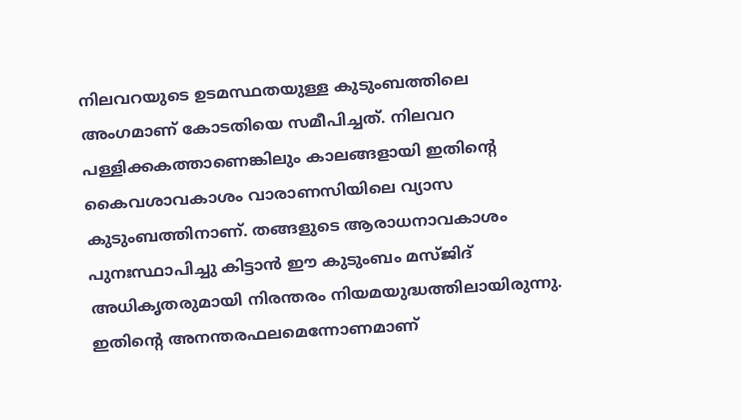നിലവറയുടെ ഉടമസ്ഥതയുള്ള കുടുംബത്തിലെ അംഗമാണ് കോടതിയെ സമീപിച്ചത്. നിലവറ പള്ളിക്കകത്താണെങ്കിലും കാലങ്ങളായി ഇതിന്റെ കൈവശാവകാശം വാരാണസിയിലെ വ്യാസ കുടുംബത്തിനാണ്. തങ്ങളുടെ ആരാധനാവകാശം പുനഃസ്ഥാപിച്ചു കിട്ടാന്‍ ഈ കുടുംബം മസ്ജിദ് അധികൃതരുമായി നിരന്തരം നിയമയുദ്ധത്തിലായിരുന്നു. ഇതിന്റെ അനന്തരഫലമെന്നോണമാണ്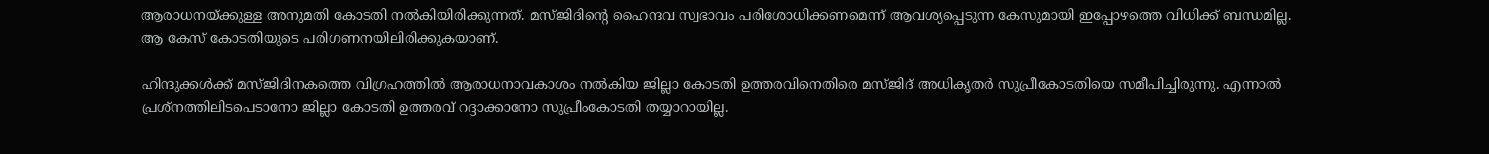ആരാധനയ്‌ക്കുള്ള അനുമതി കോടതി നല്‍കിയിരിക്കുന്നത്. മസ്ജിദിന്റെ ഹൈന്ദവ സ്വഭാവം പരിശോധിക്കണമെന്ന് ആവശ്യപ്പെടുന്ന കേസുമായി ഇപ്പോഴത്തെ വിധിക്ക് ബന്ധമില്ല. ആ കേസ് കോടതിയുടെ പരിഗണനയിലിരിക്കുകയാണ്.

ഹിന്ദുക്കള്‍ക്ക് മസ്ജിദിനകത്തെ വിഗ്രഹത്തില്‍ ആരാധനാവകാശം നല്‍കിയ ജില്ലാ കോടതി ഉത്തരവിനെതിരെ മസ്ജിദ് അധികൃതര്‍ സുപ്രീകോടതിയെ സമീപിച്ചിരുന്നു. എന്നാല്‍ പ്രശ്‌നത്തിലിടപെടാനോ ജില്ലാ കോടതി ഉത്തരവ് റദ്ദാക്കാനോ സുപ്രീംകോടതി തയ്യാറായില്ല.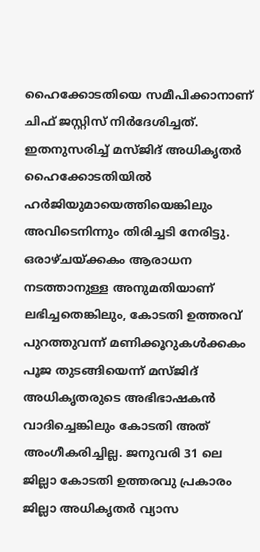ഹൈക്കോടതിയെ സമീപിക്കാനാണ് ചിഫ് ജസ്റ്റിസ് നിര്‍ദേശിച്ചത്. ഇതനുസരിച്ച് മസ്ജിദ് അധികൃതര്‍ ഹൈക്കോടതിയില്‍ ഹര്‍ജിയുമായെത്തിയെങ്കിലും അവിടെനിന്നും തിരിച്ചടി നേരിട്ടു. ഒരാഴ്ചയ്‌ക്കകം ആരാധന നടത്താനുള്ള അനുമതിയാണ് ലഭിച്ചതെങ്കിലും, കോടതി ഉത്തരവ് പുറത്തുവന്ന് മണിക്കൂറുകള്‍ക്കകം പൂജ തുടങ്ങിയെന്ന് മസ്ജിദ് അധികൃതരുടെ അഭിഭാഷകന്‍ വാദിച്ചെങ്കിലും കോടതി അത് അംഗീകരിച്ചില്ല. ജനുവരി 31 ലെ ജില്ലാ കോടതി ഉത്തരവു പ്രകാരം ജില്ലാ അധികൃതര്‍ വ്യാസ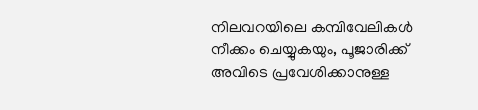നിലവറയിലെ കമ്പിവേലികള്‍ നീക്കം ചെയ്യുകയും, പൂജാരിക്ക് അവിടെ പ്രവേശിക്കാനുള്ള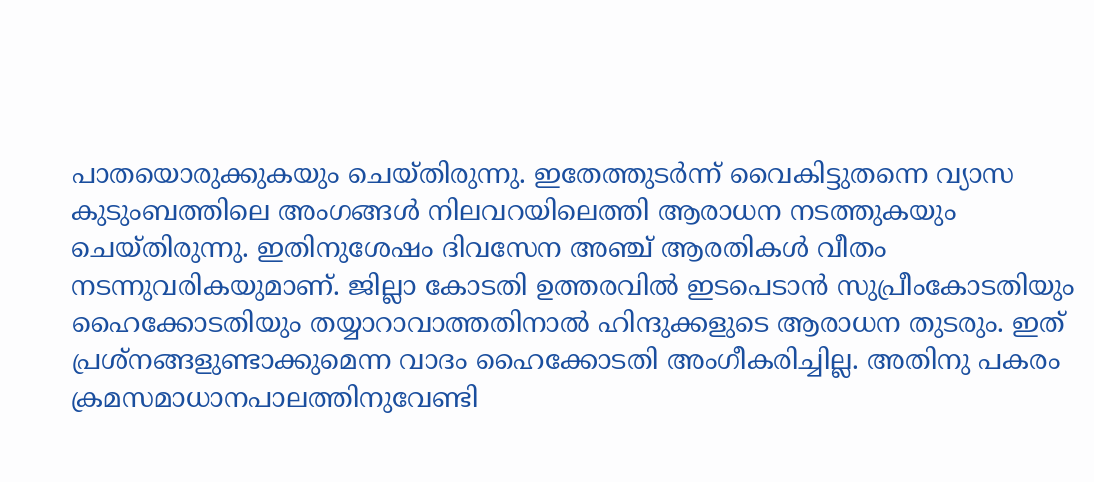പാതയൊരുക്കുകയും ചെയ്തിരുന്നു. ഇതേത്തുടര്‍ന്ന് വൈകിട്ടുതന്നെ വ്യാസ കുടുംബത്തിലെ അംഗങ്ങള്‍ നിലവറയിലെത്തി ആരാധന നടത്തുകയും ചെയ്തിരുന്നു. ഇതിനുശേഷം ദിവസേന അഞ്ച് ആരതികള്‍ വീതം നടന്നുവരികയുമാണ്. ജില്ലാ കോടതി ഉത്തരവില്‍ ഇടപെടാന്‍ സുപ്രീംകോടതിയും ഹൈക്കോടതിയും തയ്യാറാവാത്തതിനാല്‍ ഹിന്ദുക്കളുടെ ആരാധന തുടരും. ഇത് പ്രശ്‌നങ്ങളുണ്ടാക്കുമെന്ന വാദം ഹൈക്കോടതി അംഗീകരിച്ചില്ല. അതിനു പകരം ക്രമസമാധാനപാലത്തിനുവേണ്ടി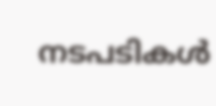നടപടികള്‍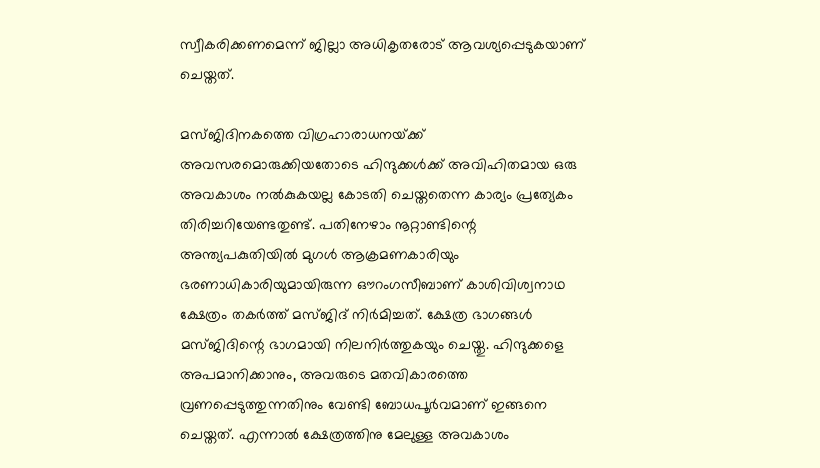സ്വീകരിക്കണമെന്ന് ജില്ലാ അധികൃതരോട് ആവശ്യപ്പെടുകയാണ് ചെയ്തത്.

മസ്ജിദിനകത്തെ വിഗ്രഹാരാധനയ്‌ക്ക് അവസരമൊരുക്കിയതോടെ ഹിന്ദുക്കള്‍ക്ക് അവിഹിതമായ ഒരു അവകാശം നല്‍കുകയല്ല കോടതി ചെയ്തതെന്ന കാര്യം പ്രത്യേകം തിരിച്ചറിയേണ്ടതുണ്ട്. പതിനേഴാം നൂറ്റാണ്ടിന്റെ അന്ത്യപകുതിയില്‍ മുഗള്‍ ആക്രമണകാരിയും ഭരണാധികാരിയുമായിരുന്ന ഔറംഗസീബാണ് കാശിവിശ്വനാഥ ക്ഷേത്രം തകര്‍ത്ത് മസ്ജിദ് നിര്‍മിച്ചത്. ക്ഷേത്ര ഭാഗങ്ങള്‍ മസ്ജിദിന്റെ ഭാഗമായി നിലനിര്‍ത്തുകയും ചെയ്തു. ഹിന്ദുക്കളെ അപമാനിക്കാനും, അവരുടെ മതവികാരത്തെ വ്രണപ്പെടുത്തുന്നതിനും വേണ്ടി ബോധപൂര്‍വമാണ് ഇങ്ങനെ ചെയ്തത്. എന്നാല്‍ ക്ഷേത്രത്തിനു മേലുള്ള അവകാശം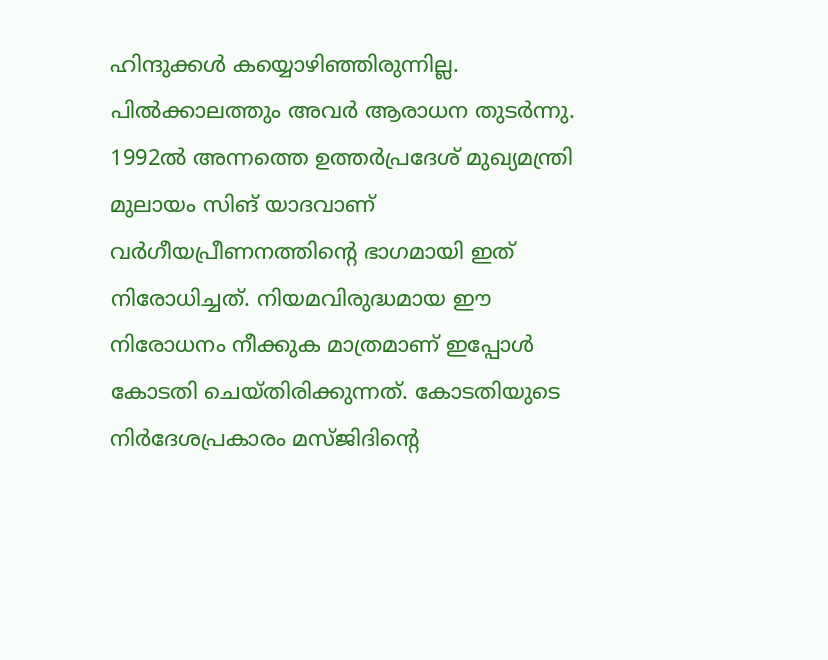ഹിന്ദുക്കള്‍ കയ്യൊഴിഞ്ഞിരുന്നില്ല. പില്‍ക്കാലത്തും അവര്‍ ആരാധന തുടര്‍ന്നു. 1992ല്‍ അന്നത്തെ ഉത്തര്‍പ്രദേശ് മുഖ്യമന്ത്രി മുലായം സിങ് യാദവാണ് വര്‍ഗീയപ്രീണനത്തിന്റെ ഭാഗമായി ഇത് നിരോധിച്ചത്. നിയമവിരുദ്ധമായ ഈ നിരോധനം നീക്കുക മാത്രമാണ് ഇപ്പോള്‍ കോടതി ചെയ്തിരിക്കുന്നത്. കോടതിയുടെ നിര്‍ദേശപ്രകാരം മസ്ജിദിന്റെ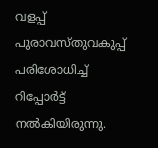വളപ്പ് പുരാവസ്തുവകുപ്പ് പരിശോധിച്ച് റിപ്പോര്‍ട്ട് നല്‍കിയിരുന്നു.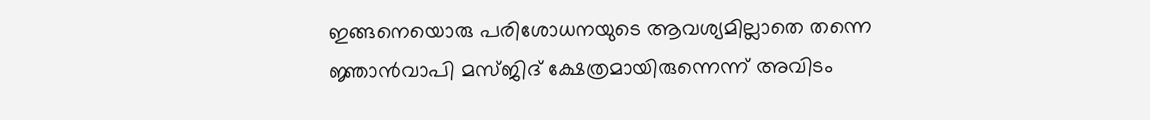ഇങ്ങനെയൊരു പരിശോധനയുടെ ആവശ്യമില്ലാതെ തന്നെ ജ്ഞാന്‍വാപി മസ്ജിദ് ക്ഷേത്രമായിരുന്നെന്ന് അവിടം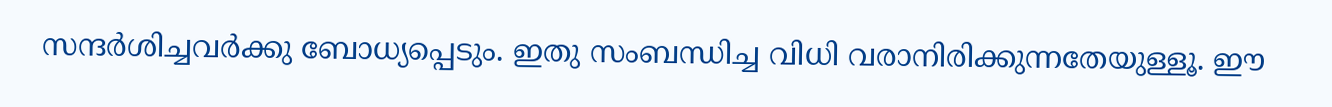സന്ദര്‍ശിച്ചവര്‍ക്കു ബോധ്യപ്പെടും. ഇതു സംബന്ധിച്ച വിധി വരാനിരിക്കുന്നതേയുള്ളൂ. ഈ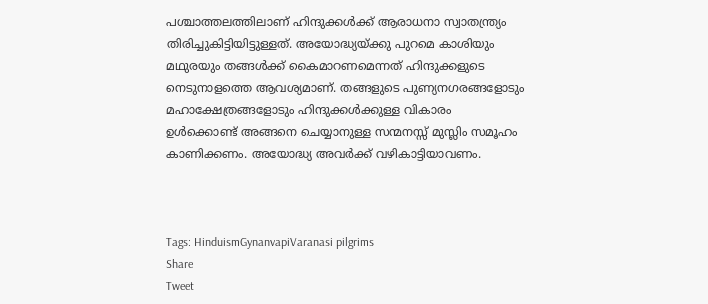പശ്ചാത്തലത്തിലാണ് ഹിന്ദുക്കള്‍ക്ക് ആരാധനാ സ്വാതന്ത്ര്യം തിരിച്ചുകിട്ടിയിട്ടുള്ളത്. അയോദ്ധ്യയ്‌ക്കു പുറമെ കാശിയും മഥുരയും തങ്ങള്‍ക്ക് കൈമാറണമെന്നത് ഹിന്ദുക്കളുടെ നെടുനാളത്തെ ആവശ്യമാണ്. തങ്ങളുടെ പുണ്യനഗരങ്ങളോടും മഹാക്ഷേത്രങ്ങളോടും ഹിന്ദുക്കള്‍ക്കുള്ള വികാരം ഉള്‍ക്കൊണ്ട് അങ്ങനെ ചെയ്യാനുള്ള സന്മനസ്സ് മുസ്ലിം സമൂഹം കാണിക്കണം. അയോദ്ധ്യ അവര്‍ക്ക് വഴികാട്ടിയാവണം.



Tags: HinduismGynanvapiVaranasi pilgrims
Share
Tweet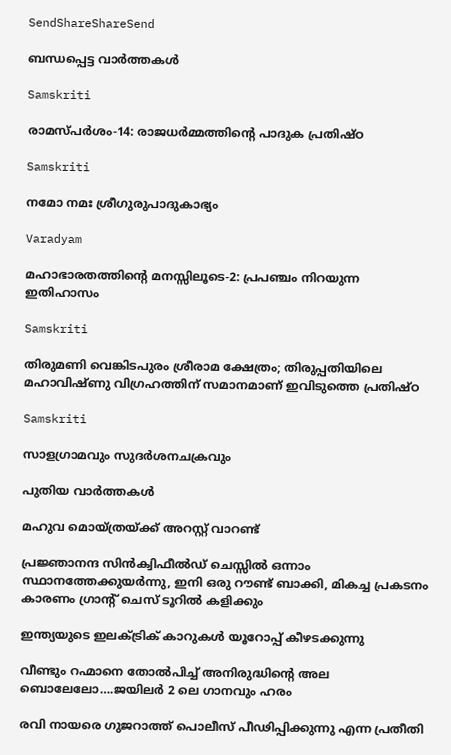SendShareShareSend

ബന്ധപ്പെട്ട വാര്‍ത്തകള്‍

Samskriti

രാമസ്പര്‍ശം-14: രാജധര്‍മ്മത്തിന്റെ പാദുക പ്രതിഷ്ഠ

Samskriti

നമോ നമഃ ശ്രീഗുരുപാദുകാഭ്യം

Varadyam

മഹാഭാരതത്തിന്റെ മനസ്സിലൂടെ-2: പ്രപഞ്ചം നിറയുന്ന ഇതിഹാസം

Samskriti

തിരുമണി വെങ്കിടപുരം ശ്രീരാമ ക്ഷേത്രം; തിരുപ്പതിയിലെ മഹാവിഷ്ണു വിഗ്രഹത്തിന് സമാനമാണ് ഇവിടുത്തെ പ്രതിഷ്ഠ

Samskriti

സാളഗ്രാമവും സുദര്‍ശനചക്രവും

പുതിയ വാര്‍ത്തകള്‍

മഹുവ മൊയ്ത്രയ്‌ക്ക് അറസ്റ്റ് വാറണ്ട്

പ്രജ്ഞാനന്ദ സിന്‍ക്വിഫീല്‍ഡ് ചെസ്സില്‍ ഒന്നാം സ്ഥാനത്തേക്കുയര്‍ന്നു, ഇനി ഒരു റൗണ്ട് ബാക്കി, മികച്ച പ്രകടനം കാരണം ഗ്രാന്‍റ് ചെസ് ടൂറില്‍ കളിക്കും

ഇന്ത്യയുടെ ഇലക്ട്രിക് കാറുകള്‍ യൂറോപ്പ് കീഴടക്കുന്നു

വീണ്ടും റഹ്മാനെ തോല്‍പിച്ച് അനിരുദ്ധിന്റെ അല ബൊലേലോ….ജയിലര്‍ 2 ലെ ഗാനവും ഹരം

രവി നായരെ ഗുജറാത്ത് പൊലീസ് പീഢിപ്പിക്കുന്നു എന്ന പ്രതീതി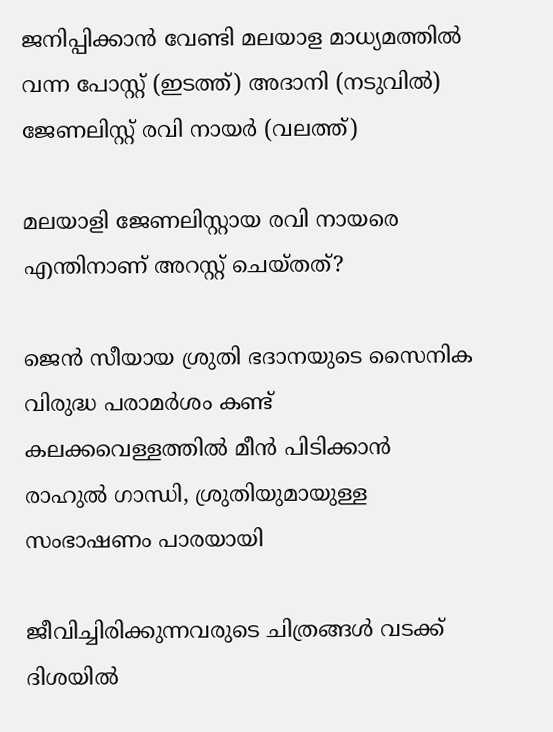ജനിപ്പിക്കാന്‍ വേണ്ടി മലയാള മാധ്യമത്തില്‍ വന്ന പോസ്റ്റ് (ഇടത്ത്) അദാനി (നടുവില്‍) ജേണലിസ്റ്റ് രവി നായര്‍ (വലത്ത്)

മലയാളി ജേണലിസ്റ്റായ രവി നായരെ എന്തിനാണ് അറസ്റ്റ് ചെയ്തത്?

ജെന്‍ സീയായ ശ്രുതി ഭദാനയുടെ സൈനിക വിരുദ്ധ പരാമർശം കണ്ട് കലക്കവെള്ളത്തില്‍ മീന്‍ പിടിക്കാന്‍ രാഹുല്‍ ഗാന്ധി, ശ്രുതിയുമായുള്ള സംഭാഷണം പാരയായി

ജീവിച്ചിരിക്കുന്നവരുടെ ചിത്രങ്ങൾ വടക്ക് ദിശയിൽ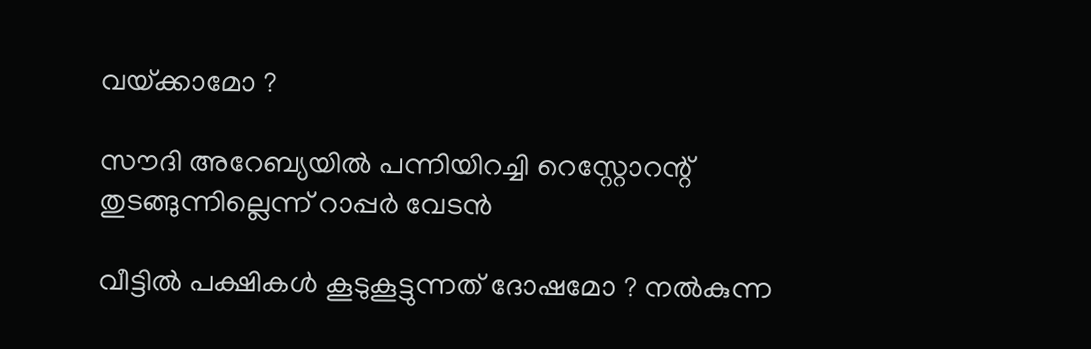വയ്‌ക്കാമോ ?

സൗദി അറേബ്യയില്‍ പന്നിയിറച്ചി റെസ്റ്റോറന്റ് തുടങ്ങുന്നില്ലെന്ന് റാപ്പര്‍ വേടന്‍

വീട്ടിൽ പക്ഷികൾ കൂടുകൂട്ടുന്നത് ദോഷമോ ? നൽകുന്ന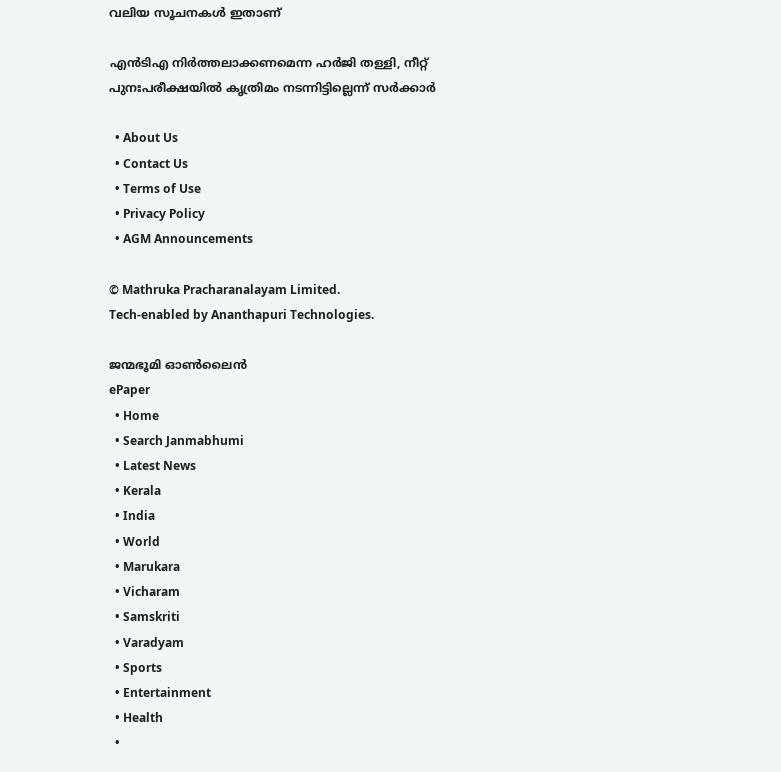വലിയ സൂചനകൾ ഇതാണ്

എന്‍ടിഎ നിര്‍ത്തലാക്കണമെന്ന ഹര്‍ജി തള്ളി, നീറ്റ് പുനഃപരീക്ഷയില്‍ കൃത്രിമം നടന്നിട്ടില്ലെന്ന് സര്‍ക്കാര്‍

  • About Us
  • Contact Us
  • Terms of Use
  • Privacy Policy
  • AGM Announcements

© Mathruka Pracharanalayam Limited.
Tech-enabled by Ananthapuri Technologies.

ജന്മഭൂമി ഓണ്‍ലൈന്‍
ePaper
  • Home
  • Search Janmabhumi
  • Latest News
  • Kerala
  • India
  • World
  • Marukara
  • Vicharam
  • Samskriti
  • Varadyam
  • Sports
  • Entertainment
  • Health
  •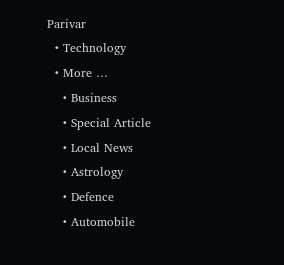Parivar
  • Technology
  • More …
    • Business
    • Special Article
    • Local News
    • Astrology
    • Defence
    • Automobile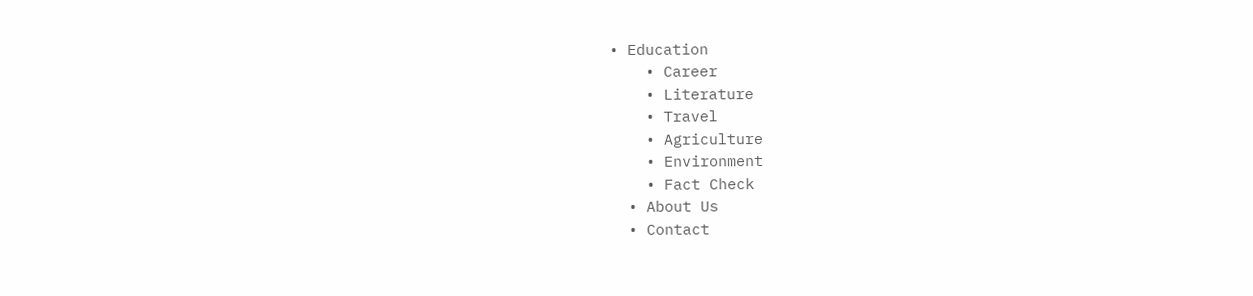• Education
    • Career
    • Literature
    • Travel
    • Agriculture
    • Environment
    • Fact Check
  • About Us
  • Contact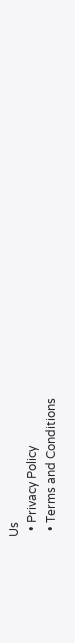Us
  • Privacy Policy
  • Terms and Conditions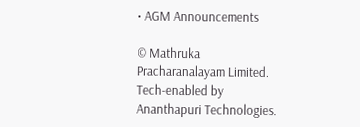• AGM Announcements

© Mathruka Pracharanalayam Limited.
Tech-enabled by Ananthapuri Technologies.